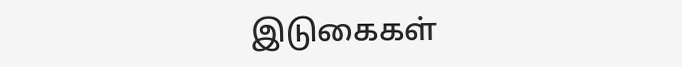இடுகைகள்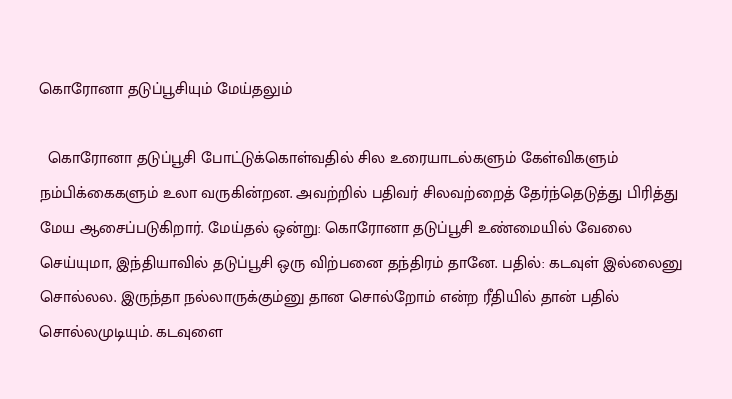கொரோனா தடுப்பூசியும் மேய்தலும்

  கொரோனா தடுப்பூசி போட்டுக்கொள்வதில் சில உரையாடல்களும் கேள்விகளும் நம்பிக்கைகளும் உலா வருகின்றன. அவற்றில் பதிவர் சிலவற்றைத் தேர்ந்தெடுத்து பிரித்து மேய ஆசைப்படுகிறார். மேய்தல் ஒன்று: கொரோனா தடுப்பூசி உண்மையில் வேலை செய்யுமா, இந்தியாவில் தடுப்பூசி ஒரு விற்பனை தந்திரம் தானே. பதில்: கடவுள் இல்லைனு சொல்லல. இருந்தா நல்லாருக்கும்னு தான சொல்றோம் என்ற ரீதியில் தான் பதில் சொல்லமுடியும். கடவுளை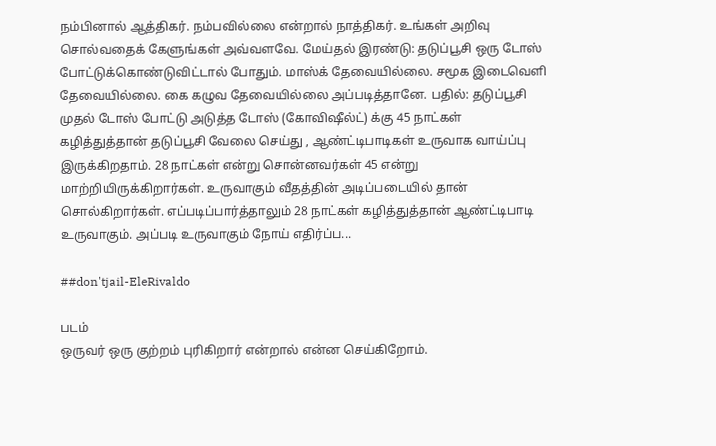நம்பினால் ஆத்திகர். நம்பவில்லை என்றால் நாத்திகர். உங்கள் அறிவு சொல்வதைக் கேளுங்கள் அவ்வளவே. மேய்தல் இரண்டு: தடுப்பூசி ஒரு டோஸ் போட்டுக்கொண்டுவிட்டால் போதும். மாஸ்க் தேவையில்லை. சமூக இடைவெளி தேவையில்லை. கை கழுவ தேவையில்லை அப்படித்தானே. பதில்: தடுப்பூசி முதல் டோஸ் போட்டு அடுத்த டோஸ் (கோவிஷீல்ட்) க்கு 45 நாட்கள் கழித்துத்தான் தடுப்பூசி வேலை செய்து , ஆண்ட்டிபாடிகள் உருவாக வாய்ப்பு இருக்கிறதாம். 28 நாட்கள் என்று சொன்னவர்கள் 45 என்று மாற்றியிருக்கிறார்கள். உருவாகும் வீதத்தின் அடிப்படையில் தான் சொல்கிறார்கள். எப்படிப்பார்த்தாலும் 28 நாட்கள் கழித்துத்தான் ஆண்ட்டிபாடி உருவாகும். அப்படி உருவாகும் நோய் எதிர்ப்ப...

##don'tjail-EleRivaldo

படம்
ஒருவர் ஒரு குற்றம் புரிகிறார் என்றால் என்ன செய்கிறோம்.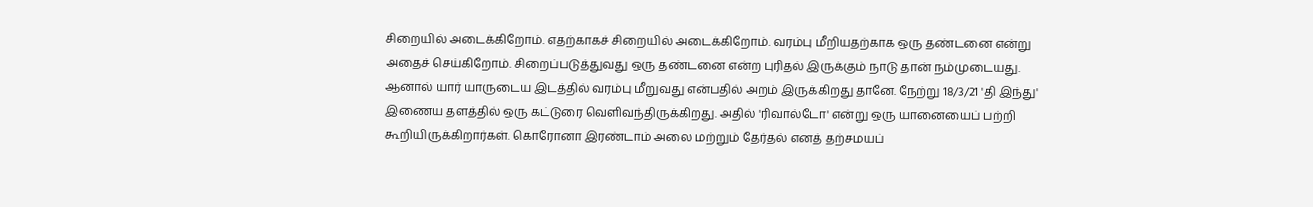சிறையில் அடைக்கிறோம். எதற்காகச் சிறையில் அடைக்கிறோம். வரம்பு மீறியதற்காக ஒரு தண்டனை என்று அதைச் செய்கிறோம். சிறைப்படுத்துவது ஒரு தண்டனை என்ற புரிதல் இருக்கும் நாடு தான் நம்முடையது. ஆனால் யார் யாருடைய இடத்தில் வரம்பு மீறுவது என்பதில் அறம் இருக்கிறது தானே. நேற்று 18/3/21 'தி இந்து' இணைய தளத்தில் ஒரு கட்டுரை வெளிவந்திருக்கிறது. அதில் 'ரிவால்டோ' என்று ஒரு யானையைப் பற்றி கூறியிருக்கிறார்கள். கொரோனா இரண்டாம் அலை மற்றும் தேர்தல் எனத் தற்சமயப்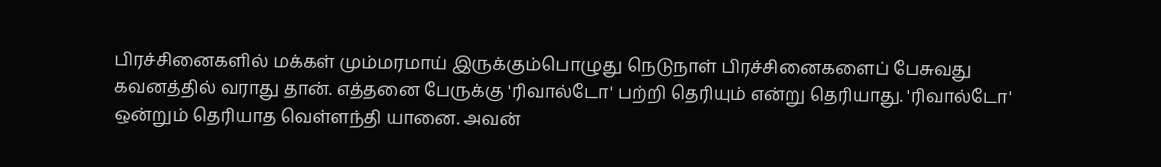பிரச்சினைகளில் மக்கள் மும்மரமாய் இருக்கும்பொழுது நெடுநாள் பிரச்சினைகளைப் பேசுவது கவனத்தில் வராது தான். எத்தனை பேருக்கு 'ரிவால்டோ' பற்றி தெரியும் என்று தெரியாது. 'ரிவால்டோ' ஒன்றும் தெரியாத வெள்ளந்தி யானை. அவன்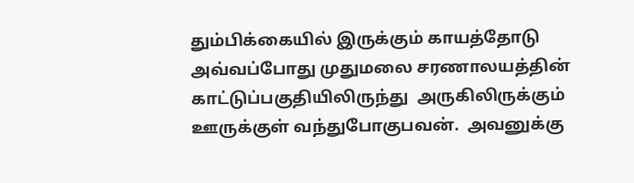தும்பிக்கையில் இருக்கும் காயத்தோடு அவ்வப்போது முதுமலை சரணாலயத்தின் காட்டுப்பகுதியிலிருந்து  அருகிலிருக்கும் ஊருக்குள் வந்துபோகுபவன்.  அவனுக்கு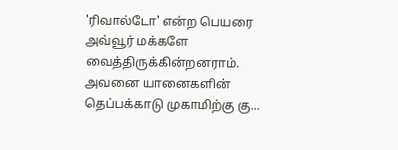'ரிவால்டோ' என்ற பெயரை அவ்வூர் மக்களே வைத்திருக்கின்றனராம். அவனை யானைகளின் தெப்பக்காடு முகாமிற்கு கு...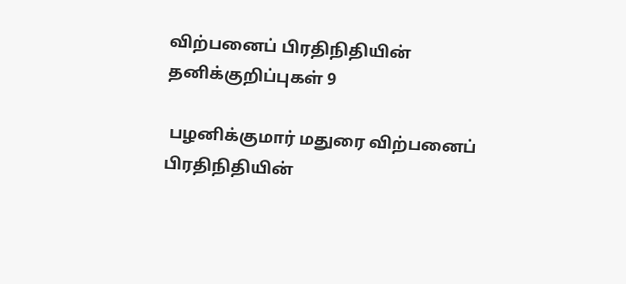விற்பனைப் பிரதிநிதியின் தனிக்குறிப்புகள் 9

 பழனிக்குமார் மதுரை விற்பனைப் பிரதிநிதியின்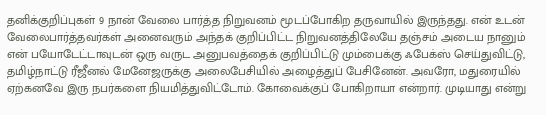தனிக்குறிப்புகள் 9 நான் வேலை பார்த்த நிறுவனம் மூடப்போகிற தருவாயில் இருந்தது. என் உடன் வேலைபார்த்தவர்கள் அனைவரும் அந்தக் குறிப்பிட்ட நிறுவனத்திலேயே தஞ்சம் அடைய நானும் என் பயோடேட்டாவுடன் ஒரு வருட அனுபவத்தைக் குறிப்பிட்டு மும்பைக்கு ஃபேக்ஸ் செய்துவிட்டு, தமிழ்நாட்டு ரீஜீனல் மேனேஜருக்கு அலைபேசியில் அழைத்துப் பேசினேன். அவரோ, மதுரையில் ஏற்கனவே இரு நபர்களை நியமித்துவிட்டோம். கோவைக்குப் போகிறாயா என்றார். முடியாது என்று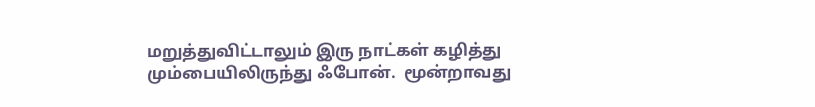மறுத்துவிட்டாலும் இரு நாட்கள் கழித்து மும்பையிலிருந்து ஃபோன்.  மூன்றாவது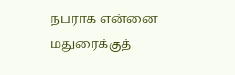நபராக என்னை மதுரைக்குத்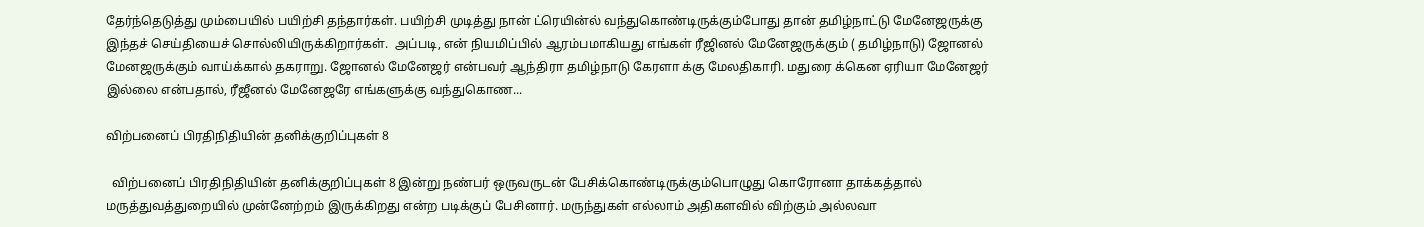தேர்ந்தெடுத்து மும்பையில் பயிற்சி தந்தார்கள். பயிற்சி முடித்து நான் ட்ரெயின்ல் வந்துகொண்டிருக்கும்போது தான் தமிழ்நாட்டு மேனேஜருக்கு இந்தச் செய்தியைச் சொல்லியிருக்கிறார்கள்.  அப்படி, என் நியமிப்பில் ஆரம்பமாகியது எங்கள் ரீஜினல் மேனேஜருக்கும் ( தமிழ்நாடு) ஜோனல் மேனஜருக்கும் வாய்க்கால் தகராறு. ஜோனல் மேனேஜர் என்பவர் ஆந்திரா தமிழ்நாடு கேரளா க்கு மேலதிகாரி. மதுரை க்கென ஏரியா மேனேஜர் இல்லை என்பதால், ரீஜீனல் மேனேஜரே எங்களுக்கு வந்துகொண...

விற்பனைப் பிரதிநிதியின் தனிக்குறிப்புகள் 8

  விற்பனைப் பிரதிநிதியின் தனிக்குறிப்புகள் 8 இன்று நண்பர் ஒருவருடன் பேசிக்கொண்டிருக்கும்பொழுது கொரோனா தாக்கத்தால் மருத்துவத்துறையில் முன்னேற்றம் இருக்கிறது என்ற படிக்குப் பேசினார். மருந்துகள் எல்லாம் அதிகளவில் விற்கும் அல்லவா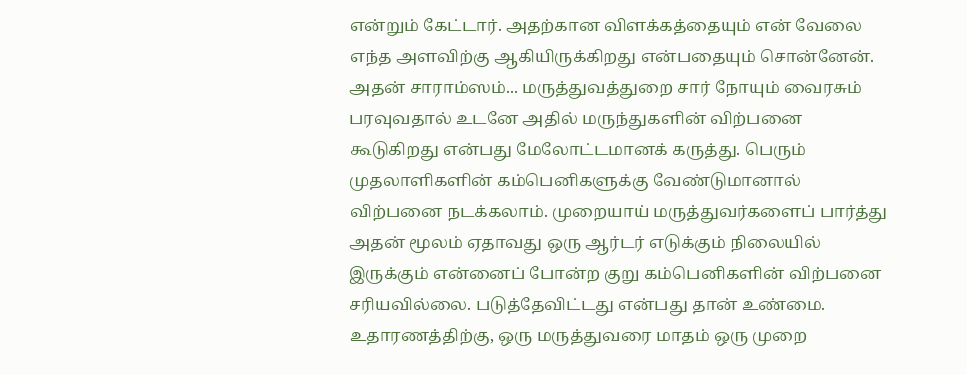என்றும் கேட்டார். அதற்கான விளக்கத்தையும் என் வேலை எந்த அளவிற்கு ஆகியிருக்கிறது என்பதையும் சொன்னேன். அதன் சாராம்ஸம்... மருத்துவத்துறை சார் நோயும் வைரசும் பரவுவதால் உடனே அதில் மருந்துகளின் விற்பனை கூடுகிறது என்பது மேலோட்டமானக் கருத்து. பெரும் முதலாளிகளின் கம்பெனிகளுக்கு வேண்டுமானால் விற்பனை நடக்கலாம். முறையாய் மருத்துவர்களைப் பார்த்து அதன் மூலம் ஏதாவது ஒரு ஆர்டர் எடுக்கும் நிலையில் இருக்கும் என்னைப் போன்ற குறு கம்பெனிகளின் விற்பனை சரியவில்லை. படுத்தேவிட்டது என்பது தான் உண்மை. உதாரணத்திற்கு, ஒரு மருத்துவரை மாதம் ஒரு முறை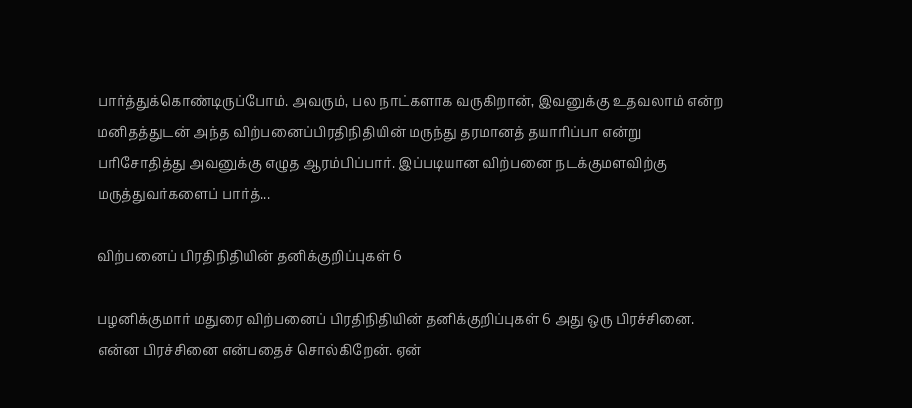பார்த்துக்கொண்டிருப்போம். அவரும், பல நாட்களாக வருகிறான், இவனுக்கு உதவலாம் என்ற மனிதத்துடன் அந்த விற்பனைப்பிரதிநிதியின் மருந்து தரமானத் தயாரிப்பா என்று பரிசோதித்து அவனுக்கு எழுத ஆரம்பிப்பார். இப்படியான விற்பனை நடக்குமளவிற்கு மருத்துவர்களைப் பார்த்...

விற்பனைப் பிரதிநிதியின் தனிக்குறிப்புகள் 6

பழனிக்குமார் மதுரை விற்பனைப் பிரதிநிதியின் தனிக்குறிப்புகள் 6 அது ஒரு பிரச்சினை. என்ன பிரச்சினை என்பதைச் சொல்கிறேன். ஏன்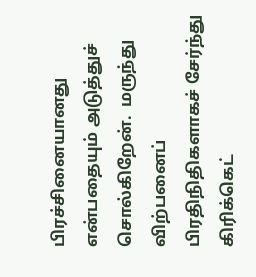பிரச்சினையானது என்பதையும் அடுத்துச் சொல்கிறேன்.  மருந்து விற்பனைப் பிரதிநிதிகளாகச் சேர்ந்து கிரிக்கெட்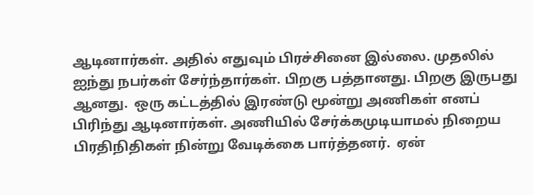ஆடினார்கள். அதில் எதுவும் பிரச்சினை இல்லை. முதலில் ஐந்து நபர்கள் சேர்ந்தார்கள். பிறகு பத்தானது. பிறகு இருபது ஆனது.  ஒரு கட்டத்தில் இரண்டு மூன்று அணிகள் எனப் பிரிந்து ஆடினார்கள். அணியில் சேர்க்கமுடியாமல் நிறைய பிரதிநிதிகள் நின்று வேடிக்கை பார்த்தனர்.  ஏன்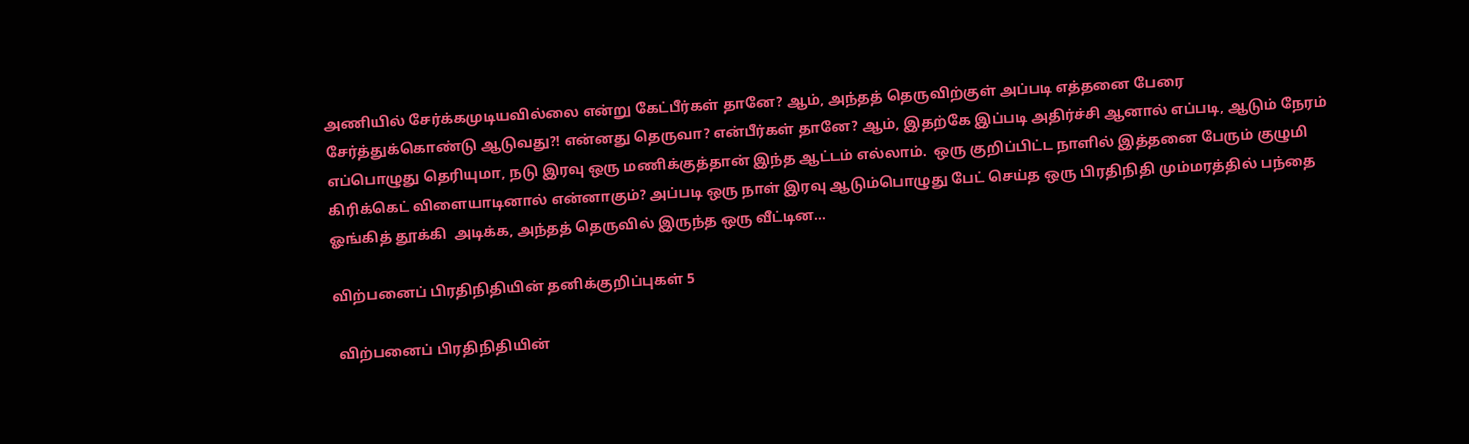அணியில் சேர்க்கமுடியவில்லை என்று கேட்பீர்கள் தானே? ஆம், அந்தத் தெருவிற்குள் அப்படி எத்தனை பேரை சேர்த்துக்கொண்டு ஆடுவது?! என்னது தெருவா? என்பீர்கள் தானே? ஆம், இதற்கே இப்படி அதிர்ச்சி ஆனால் எப்படி, ஆடும் நேரம் எப்பொழுது தெரியுமா, நடு இரவு ஒரு மணிக்குத்தான் இந்த ஆட்டம் எல்லாம்.  ஒரு குறிப்பிட்ட நாளில் இத்தனை பேரும் குழுமி கிரிக்கெட் விளையாடினால் என்னாகும்? அப்படி ஒரு நாள் இரவு ஆடும்பொழுது பேட் செய்த ஒரு பிரதிநிதி மும்மரத்தில் பந்தை  ஓங்கித் தூக்கி  அடிக்க, அந்தத் தெருவில் இருந்த ஒரு வீட்டின...

விற்பனைப் பிரதிநிதியின் தனிக்குறிப்புகள் 5

 விற்பனைப் பிரதிநிதியின்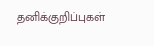தனிக்குறிப்புகள்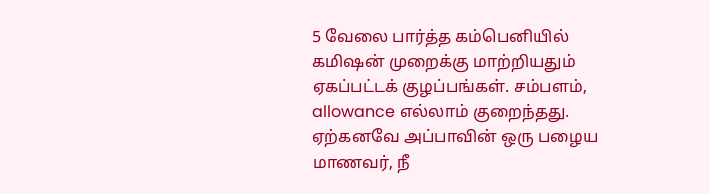5 வேலை பார்த்த கம்பெனியில் கமிஷன் முறைக்கு மாற்றியதும் ஏகப்பட்டக் குழப்பங்கள். சம்பளம், allowance எல்லாம் குறைந்தது. ஏற்கனவே அப்பாவின் ஒரு பழைய மாணவர், நீ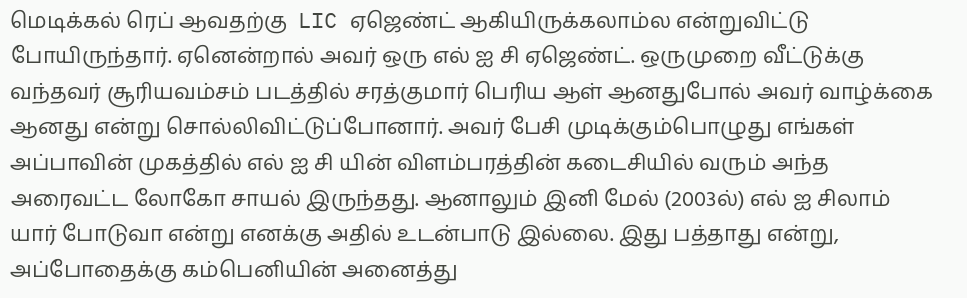மெடிக்கல் ரெப் ஆவதற்கு  LIC ஏஜெண்ட் ஆகியிருக்கலாம்ல என்றுவிட்டு போயிருந்தார். ஏனென்றால் அவர் ஒரு எல் ஐ சி ஏஜெண்ட். ஒருமுறை வீட்டுக்கு வந்தவர் சூரியவம்சம் படத்தில் சரத்குமார் பெரிய ஆள் ஆனதுபோல் அவர் வாழ்க்கை ஆனது என்று சொல்லிவிட்டுப்போனார். அவர் பேசி முடிக்கும்பொழுது எங்கள் அப்பாவின் முகத்தில் எல் ஐ சி யின் விளம்பரத்தின் கடைசியில் வரும் அந்த அரைவட்ட லோகோ சாயல் இருந்தது. ஆனாலும் இனி மேல் (2003ல்) எல் ஐ சிலாம் யார் போடுவா என்று எனக்கு அதில் உடன்பாடு இல்லை. இது பத்தாது என்று, அப்போதைக்கு கம்பெனியின் அனைத்து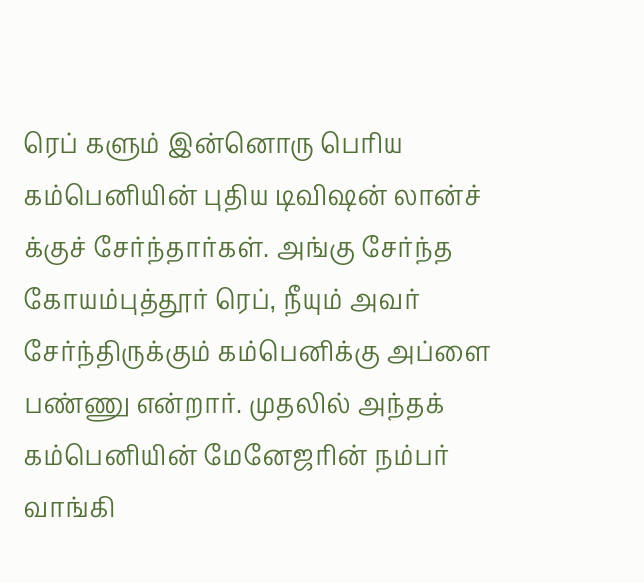ரெப் களும் இன்னொரு பெரிய கம்பெனியின் புதிய டிவிஷன் லான்ச் க்குச் சேர்ந்தார்கள். அங்கு சேர்ந்த கோயம்புத்தூர் ரெப், நீயும் அவர் சேர்ந்திருக்கும் கம்பெனிக்கு அப்ளை பண்ணு என்றார். முதலில் அந்தக் கம்பெனியின் மேனேஜரின் நம்பர் வாங்கி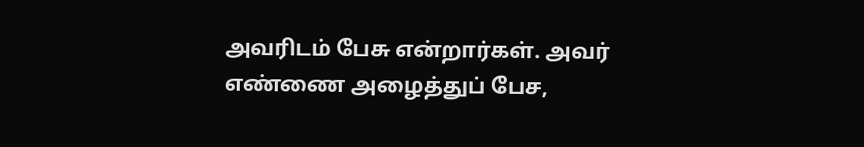அவரிடம் பேசு என்றார்கள். அவர் எண்ணை அழைத்துப் பேச,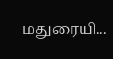மதுரையி...